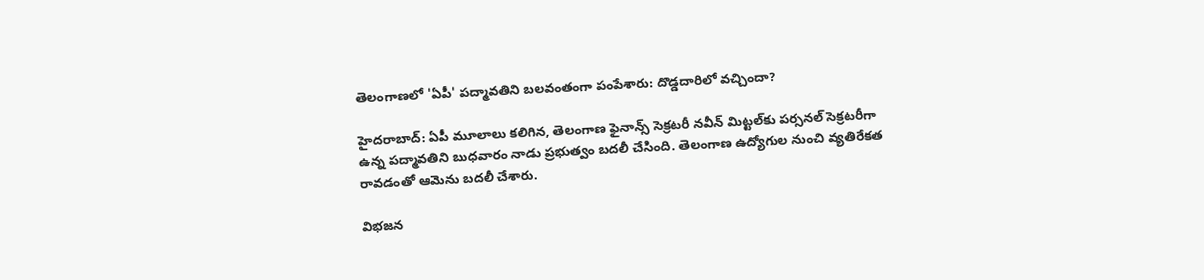తెలంగాణలో 'ఏపీ' పద్మావతిని బలవంతంగా పంపేశారు: దొడ్డదారిలో వచ్చిందా?

హైదరాబాద్: ఏపీ మూలాలు కలిగిన, తెలంగాణ ఫైనాన్స్ సెక్రటరీ నవీన్ మిట్టల్‌కు పర్సనల్ సెక్రటరీగా ఉన్న పద్మావతిని బుధవారం నాడు ప్రభుత్వం బదలీ చేసింది. తెలంగాణ ఉద్యోగుల నుంచి వ్యతిరేకత రావడంతో ఆమెను బదలీ చేశారు.

విభజన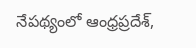నేపథ్యంలో ఆంధ్రప్రదేశ్,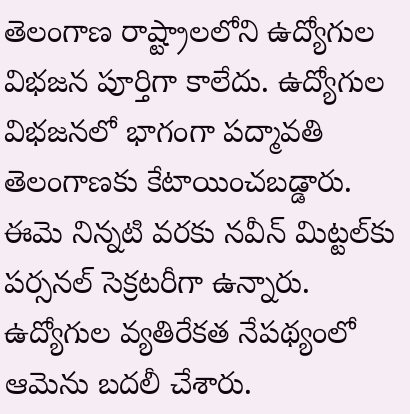తెలంగాణ రాష్ట్రాలలోని ఉద్యోగుల విభజన పూర్తిగా కాలేదు. ఉద్యోగుల విభజనలో భాగంగా పద్మావతి తెలంగాణకు కేటాయించబడ్డారు. ఈమె నిన్నటి వరకు నవీన్ మిట్టల్‌కు పర్సనల్ సెక్రటరీగా ఉన్నారు. ఉద్యోగుల వ్యతిరేకత నేపథ్యంలో ఆమెను బదలీ చేశారు.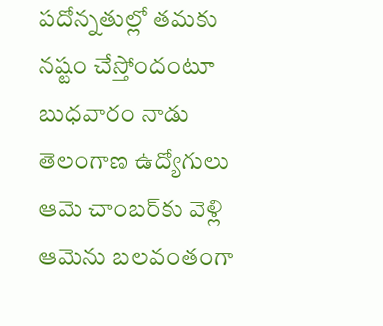పదోన్నతుల్లో తమకు నష్టం చేస్తోందంటూ బుధవారం నాడు తెలంగాణ ఉద్యోగులు ఆమె చాంబర్‌కు వెళ్లి ఆమెను బలవంతంగా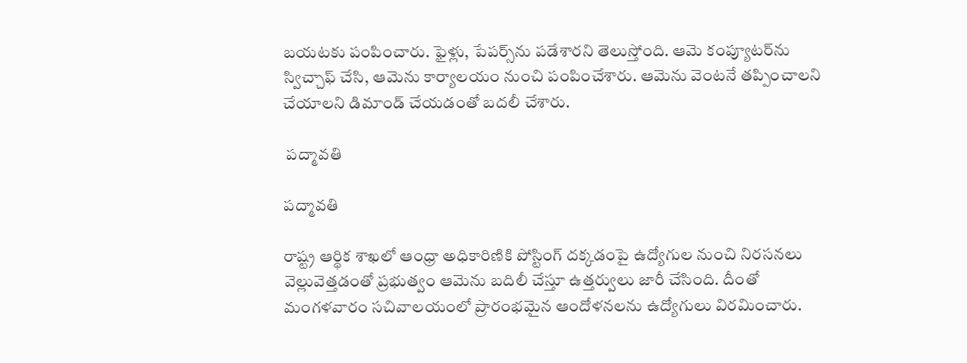బయటకు పంపించారు. ఫైళ్లు, పేపర్స్‌ను పడేశారని తెలుస్తోంది. ఆమె కంప్యూటర్‌ను స్విచ్చాఫ్ చేసి, ఆమెను కార్యాలయం నుంచి పంపించేశారు. ఆమెను వెంటనే తప్పించాలని చేయాలని డిమాండ్ చేయడంతో బదలీ చేశారు.

 పద్మావతి

పద్మావతి

రాష్ట్ర ఆర్థిక శాఖలో ఆంధ్రా అధికారిణికి పోస్టింగ్ దక్కడంపై ఉద్యోగుల నుంచి నిరసనలు వెల్లువెత్తడంతో ప్రభుత్వం ఆమెను బదిలీ చేస్తూ ఉత్తర్వులు జారీ చేసింది. దీంతో మంగళవారం సచివాలయంలో ప్రారంభమైన ఆందోళనలను ఉద్యోగులు విరమించారు.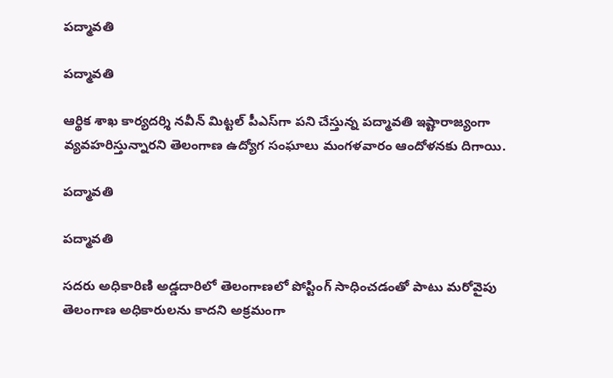పద్మావతి

పద్మావతి

ఆర్థిక శాఖ కార్యదర్శి నవీన్ మిట్టల్ పీఎస్‌గా పని చేస్తున్న పద్మావతి ఇష్టారాజ్యంగా వ్యవహరిస్తున్నారని తెలంగాణ ఉద్యోగ సంఘాలు మంగళవారం ఆందోళనకు దిగాయి.

పద్మావతి

పద్మావతి

సదరు అధికారిణి అడ్డదారిలో తెలంగాణలో పోస్టింగ్ సాధించడంతో పాటు మరోవైపు తెలంగాణ అధికారులను కాదని అక్రమంగా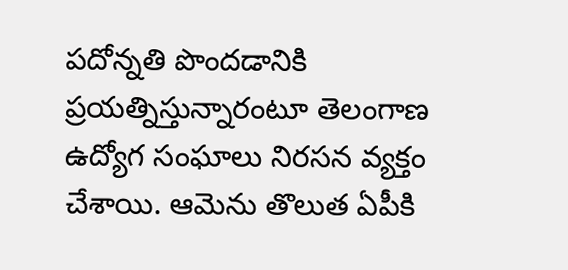పదోన్నతి పొందడానికి ప్రయత్నిస్తున్నారంటూ తెలంగాణ ఉద్యోగ సంఘాలు నిరసన వ్యక్తం చేశాయి. ఆమెను తొలుత ఏపీకి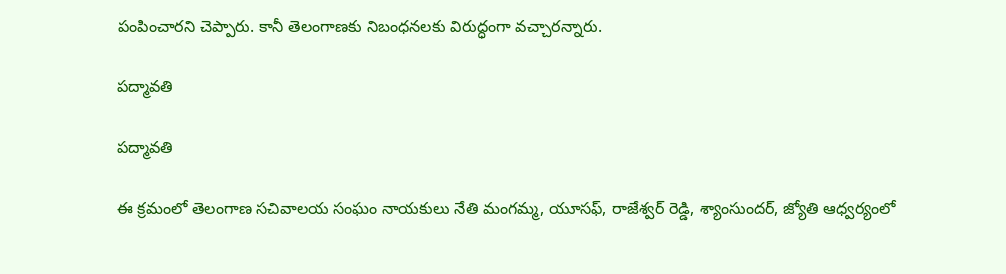పంపించారని చెప్పారు. కానీ తెలంగాణకు నిబంధనలకు విరుద్ధంగా వచ్చారన్నారు.

పద్మావతి

పద్మావతి

ఈ క్రమంలో తెలంగాణ సచివాలయ సంఘం నాయకులు నేతి మంగమ్మ, యూసఫ్, రాజేశ్వర్ రెడ్డి, శ్యాంసుందర్, జ్యోతి ఆధ్వర్యంలో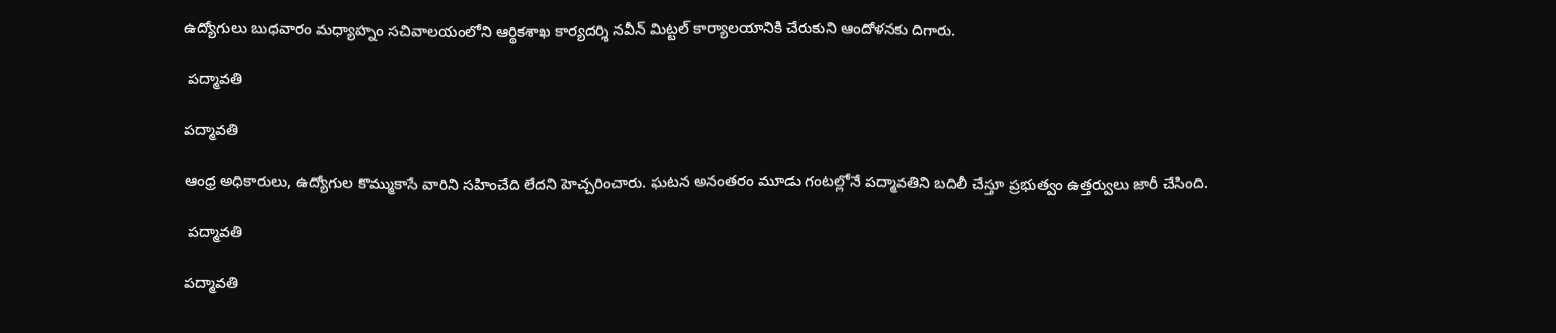ఉద్యోగులు బుధవారం మధ్యాహ్నం సచివాలయంలోని ఆర్థికశాఖ కార్యదర్శి నవీన్ మిట్టల్ కార్యాలయానికి చేరుకుని ఆందోళనకు దిగారు.

 పద్మావతి

పద్మావతి

ఆంధ్ర అధికారులు, ఉద్యోగుల కొమ్ముకాసే వారిని సహించేది లేదని హెచ్చరించారు. ఘటన అనంతరం మూడు గంటల్లోనే పద్మావతిని బదిలీ చేస్తూ ప్రభుత్వం ఉత్తర్వులు జారీ చేసింది.

 పద్మావతి

పద్మావతి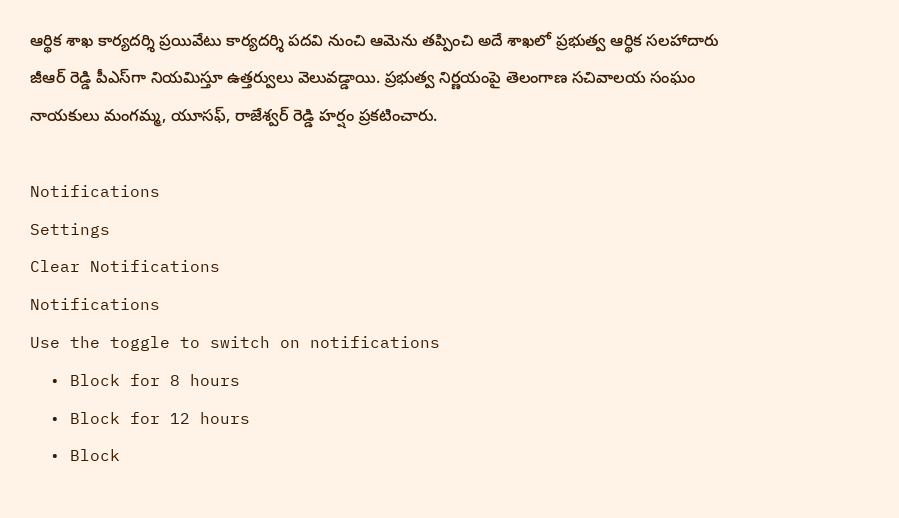ఆర్థిక శాఖ కార్యదర్శి ప్రయివేటు కార్యదర్శి పదవి నుంచి ఆమెను తప్పించి అదే శాఖలో ప్రభుత్వ ఆర్థిక సలహాదారు జీఆర్ రెడ్డి పీఎస్‌గా నియమిస్తూ ఉత్తర్వులు వెలువడ్డాయి. ప్రభుత్వ నిర్ణయంపై తెలంగాణ సచివాలయ సంఘం నాయకులు మంగమ్మ, యూసఫ్, రాజేశ్వర్ రెడ్డి హర్షం ప్రకటించారు.

Notifications
Settings
Clear Notifications
Notifications
Use the toggle to switch on notifications
  • Block for 8 hours
  • Block for 12 hours
  • Block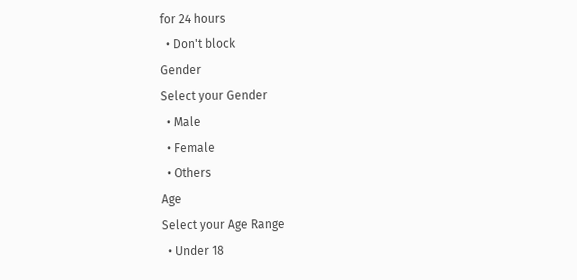for 24 hours
  • Don't block
Gender
Select your Gender
  • Male
  • Female
  • Others
Age
Select your Age Range
  • Under 18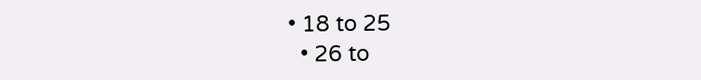• 18 to 25
  • 26 to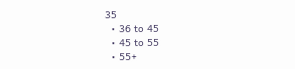35
  • 36 to 45
  • 45 to 55
  • 55+